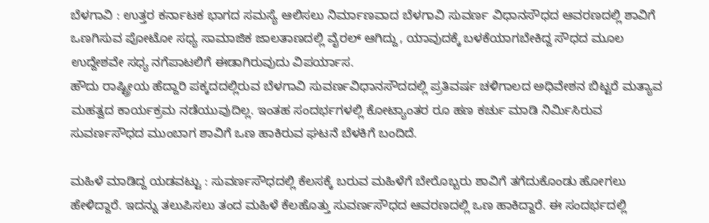ಬೆಳಗಾವಿ : ಉತ್ತರ ಕರ್ನಾಟಕ ಭಾಗದ ಸಮಸ್ಯೆ ಆಲಿಸಲು ನಿರ್ಮಾಣವಾದ ಬೆಳಗಾವಿ ಸುವರ್ಣ ವಿಧಾನಸೌಧದ ಆವರಣದಲ್ಲಿ ಶಾವಿಗೆ ಒಣಗಿಸುವ ಪೋಟೋ ಸಧ್ಯ ಸಾಮಾಜಿಕ ಜಾಲತಾಣದಲ್ಲಿ ವೈರಲ್ ಆಗಿದ್ದು, ಯಾವುದಕ್ಕೆ ಬಳಕೆಯಾಗಬೇಕಿದ್ದ ಸೌಧದ ಮೂಲ ಉದ್ದೇಶವೇ ಸಧ್ಯ ನಗೆಪಾಟಲಿಗೆ ಈಡಾಗಿರುವುದು ವಿಪರ್ಯಾಸ.
ಹೌದು ರಾಷ್ಟ್ರೀಯ ಹೆದ್ದಾರಿ ಪಕ್ಕದದಲ್ಲಿರುವ ಬೆಳಗಾವಿ ಸುವರ್ಣವಿಧಾನಸೌದದಲ್ಲಿ ಪ್ರತಿವರ್ಷ ಚಳಿಗಾಲದ ಅಧಿವೇಶನ ಬಿಟ್ಟರೆ ಮತ್ಯಾವ ಮಹತ್ವದ ಕಾರ್ಯಕ್ರಮ ನಡೆಯುವುದಿಲ್ಲ. ಇಂತಹ ಸಂದರ್ಭಗಳಲ್ಲಿ ಕೋಟ್ಯಾಂತರ ರೂ ಹಣ ಕರ್ಚು ಮಾಡಿ ನಿರ್ಮಿಸಿರುವ ಸುವರ್ಣಸೌಧದ ಮುಂಬಾಗ ಶಾವಿಗೆ ಒಣ ಹಾಕಿರುವ ಘಟನೆ ಬೆಳಕಿಗೆ ಬಂದಿದೆ.

ಮಹಿಳೆ ಮಾಡಿದ್ದ ಯಡವಟ್ಟು : ಸುವರ್ಣಸೌಧದಲ್ಲಿ ಕೆಲಸಕ್ಕೆ ಬರುವ ಮಹಿಳೆಗೆ ಬೇರೊಬ್ಬರು ಶಾವಿಗೆ ತಗೆದುಕೊಂಡು ಹೋಗಲು ಹೇಳಿದ್ದಾರೆ. ಇದನ್ನು ತಲುಪಿಸಲು ತಂದ ಮಹಿಳೆ ಕೆಲಹೊತ್ತು ಸುವರ್ಣಸೌಧದ ಆವರಣದಲ್ಲಿ ಒಣ ಹಾಕಿದ್ದಾರೆ. ಈ ಸಂದರ್ಭದಲ್ಲಿ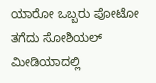ಯಾರೋ ಒಬ್ಬರು ಪೋಟೋ ತಗೆದು ಸೋಶಿಯಲ್ ಮೀಡಿಯಾದಲ್ಲಿ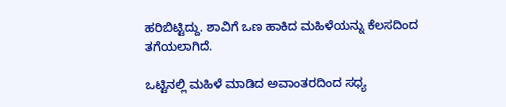ಹರಿಬಿಟ್ಟಿದ್ದು. ಶಾವಿಗೆ ಒಣ ಹಾಕಿದ ಮಹಿಳೆಯನ್ನು ಕೆಲಸದಿಂದ ತಗೆಯಲಾಗಿದೆ.

ಒಟ್ಟಿನಲ್ಲಿ ಮಹಿಳೆ ಮಾಡಿದ ಅವಾಂತರದಿಂದ ಸಧ್ಯ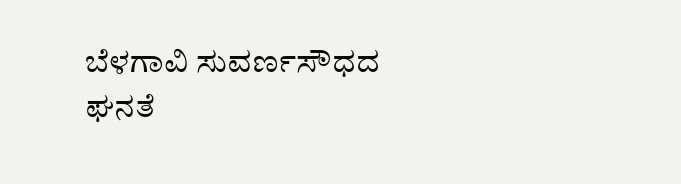ಬೆಳಗಾವಿ ಸುವರ್ಣಸೌಧದ ಘನತೆ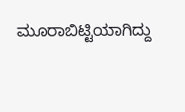ಮೂರಾಬಿಟ್ಟಿಯಾಗಿದ್ದು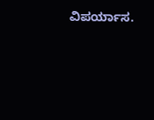ವಿಪರ್ಯಾಸ.